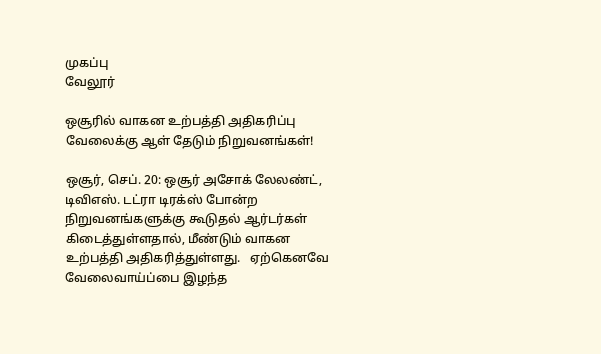முகப்பு
வேலூர்

ஒசூரில் வாகன உற்பத்தி அதிகரிப்பு வேலைக்கு ஆள் தேடும் நிறுவனங்கள்!

ஒசூர், செப். 20: ஒசூர் அசோக் லேலண்ட், டிவிஎஸ். டட்ரா டிரக்ஸ் போன்ற நிறுவனங்களுக்கு கூடுதல் ஆர்டர்கள் கிடைத்துள்ளதால், மீண்டும் வாகன உற்பத்தி அதிகரித்துள்ளது.   ஏற்கெனவே வேலைவாய்ப்பை இழந்த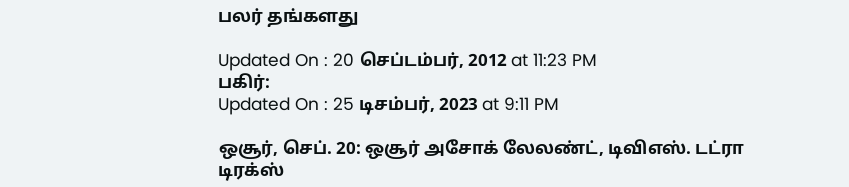பலர் தங்களது

Updated On : 20 செப்டம்பர், 2012 at 11:23 PM
பகிர்:
Updated On : 25 டிசம்பர், 2023 at 9:11 PM

ஒசூர், செப். 20: ஒசூர் அசோக் லேலண்ட், டிவிஎஸ். டட்ரா டிரக்ஸ்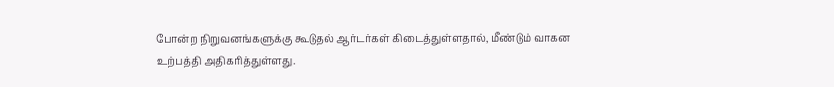போன்ற நிறுவனங்களுக்கு கூடுதல் ஆர்டர்கள் கிடைத்துள்ளதால், மீண்டும் வாகன உற்பத்தி அதிகரித்துள்ளது.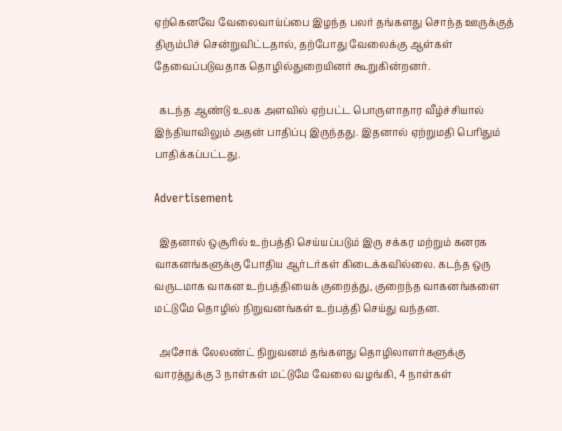ஏற்கெனவே வேலைவாய்ப்பை இழந்த பலர் தங்களது சொந்த ஊருக்குத் திரும்பிச் சென்றுவிட்டதால், தற்போது வேலைக்கு ஆள்கள் தேவைப்படுவதாக தொழில்துறையினர் கூறுகின்றனர்.

  கடந்த ஆண்டு உலக அளவில் ஏற்பட்ட பொருளாதார வீழ்ச்சியால் இந்தியாவிலும் அதன் பாதிப்பு இருந்தது. இதனால் ஏற்றுமதி பெரிதும் பாதிக்கப்பட்டது.

Advertisement

  இதனால் ஒசூரில் உற்பத்தி செய்யப்படும் இரு சக்கர மற்றும் கனரக வாகனங்களுக்கு போதிய ஆர்டர்கள் கிடைக்கவில்லை. கடந்த ஒரு வருடமாக வாகன உற்பத்தியைக் குறைத்து, குறைந்த வாகனங்களை மட்டுமே தொழில் நிறுவனங்கள் உற்பத்தி செய்து வந்தன.

  அசோக் லேலண்ட் நிறுவனம் தங்களது தொழிலாளர்களுக்கு வாரத்துக்கு 3 நாள்கள் மட்டுமே வேலை வழங்கி, 4 நாள்கள்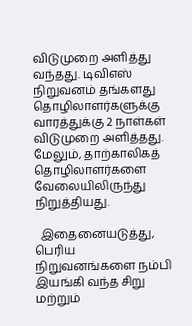விடுமுறை அளித்து வந்தது. டிவிஎஸ் நிறுவனம் தங்களது தொழிலாளர்களுக்கு வாரத்துக்கு 2 நாள்கள் விடுமுறை அளித்தது. மேலும், தாற்காலிகத் தொழிலாளர்களை வேலையிலிருந்து நிறுத்தியது.

  இதைனையடுத்து, பெரிய நிறுவனங்களை நம்பி இயங்கி வந்த சிறு மற்றும்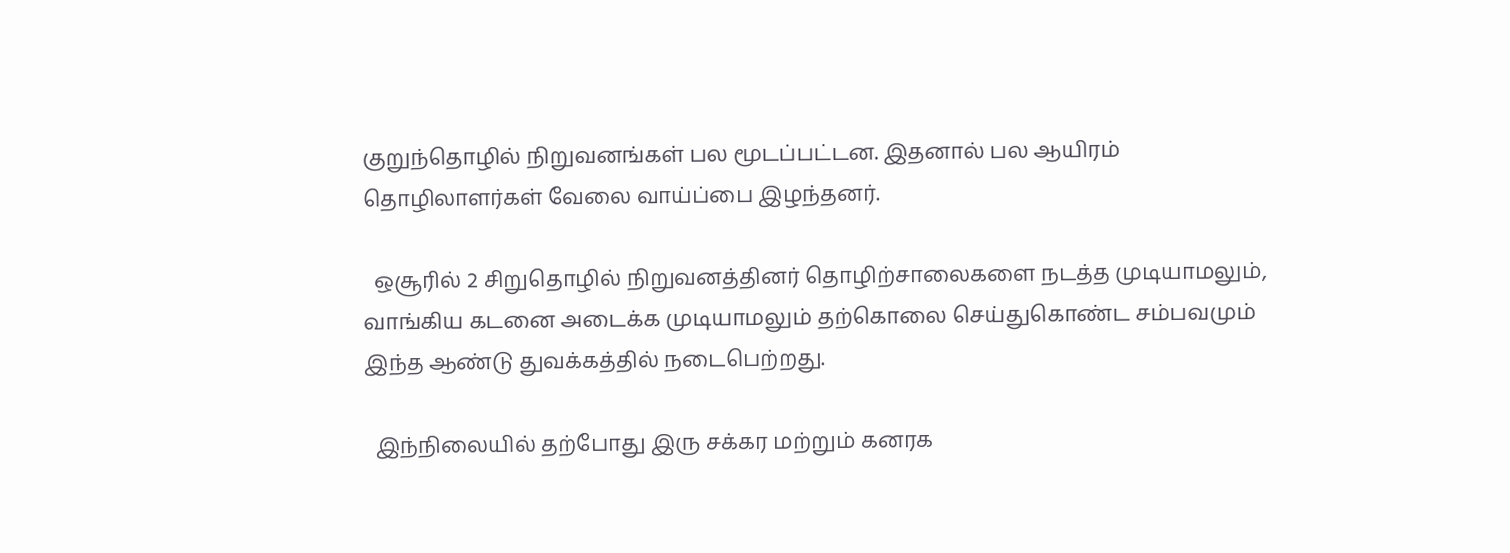குறுந்தொழில் நிறுவனங்கள் பல மூடப்பட்டன. இதனால் பல ஆயிரம் தொழிலாளர்கள் வேலை வாய்ப்பை இழந்தனர்.

  ஒசூரில் 2 சிறுதொழில் நிறுவனத்தினர் தொழிற்சாலைகளை நடத்த முடியாமலும், வாங்கிய கடனை அடைக்க முடியாமலும் தற்கொலை செய்துகொண்ட சம்பவமும் இந்த ஆண்டு துவக்கத்தில் நடைபெற்றது.

  இந்நிலையில் தற்போது இரு சக்கர மற்றும் கனரக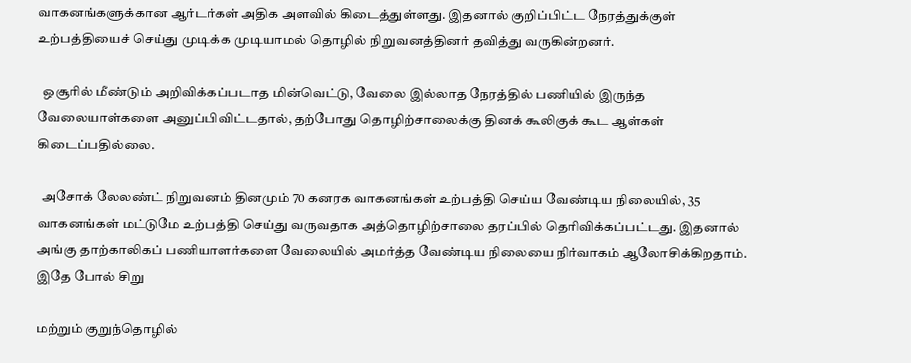வாகனங்களுக்கான ஆர்டர்கள் அதிக அளவில் கிடைத்துள்ளது. இதனால் குறிப்பிட்ட நேரத்துக்குள் உற்பத்தியைச் செய்து முடிக்க முடியாமல் தொழில் நிறுவனத்தினர் தவித்து வருகின்றனர்.

  ஒசூரில் மீண்டும் அறிவிக்கப்படாத மின்வெட்டு, வேலை இல்லாத நேரத்தில் பணியில் இருந்த வேலையாள்களை அனுப்பிவிட்டதால், தற்போது தொழிற்சாலைக்கு தினக் கூலிகுக் கூட ஆள்கள் கிடைப்பதில்லை.

  அசோக் லேலண்ட் நிறுவனம் தினமும் 70 கனரக வாகனங்கள் உற்பத்தி செய்ய வேண்டிய நிலையில், 35 வாகனங்கள் மட்டுமே உற்பத்தி செய்து வருவதாக அத்தொழிற்சாலை தரப்பில் தெரிவிக்கப்பட்டது. இதனால் அங்கு தாற்காலிகப் பணியாளர்களை வேலையில் அமர்த்த வேண்டிய நிலையை நிர்வாகம் ஆலோசிக்கிறதாம்.  இதே போல் சிறு

மற்றும் குறுந்தொழில்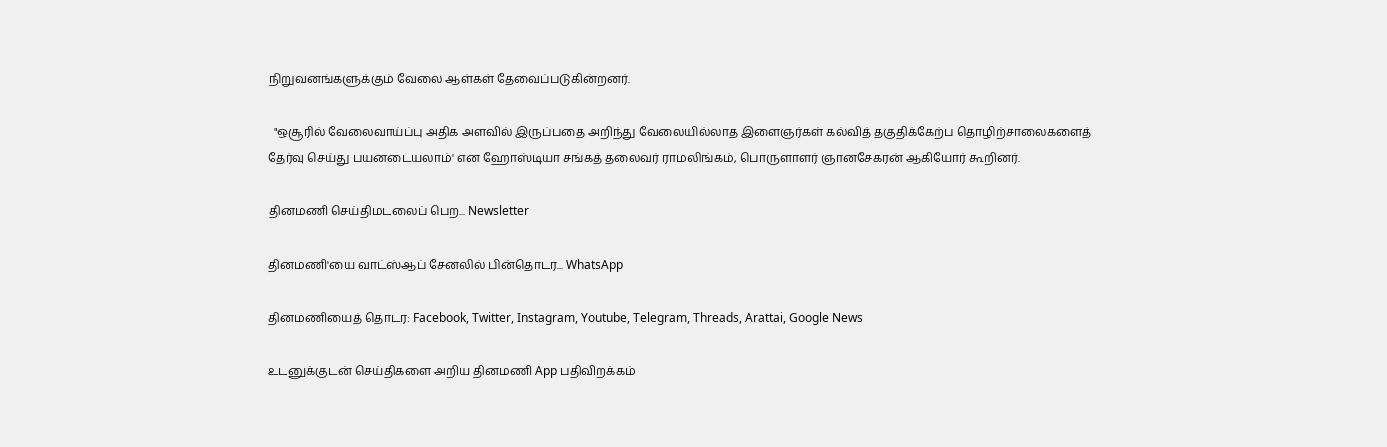நிறுவனங்களுக்கும் வேலை ஆள்கள் தேவைப்படுகின்றனர்.

  "ஒசூரில் வேலைவாய்ப்பு அதிக அளவில் இருப்பதை அறிந்து வேலையில்லாத இளைஞர்கள் கல்வித் தகுதிக்கேற்ப தொழிற்சாலைகளைத் தேர்வு செய்து பயனடையலாம்' என ஹோஸ்டியா சங்கத் தலைவர் ராமலிங்கம், பொருளாளர் ஞானசேகரன் ஆகியோர் கூறினர்.

தினமணி செய்திமடலைப் பெற... Newsletter

தினமணி'யை வாட்ஸ்ஆப் சேனலில் பின்தொடர... WhatsApp

தினமணியைத் தொடர: Facebook, Twitter, Instagram, Youtube, Telegram, Threads, Arattai, Google News

உடனுக்குடன் செய்திகளை அறிய தினமணி App பதிவிறக்கம்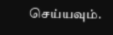செய்யவும்.